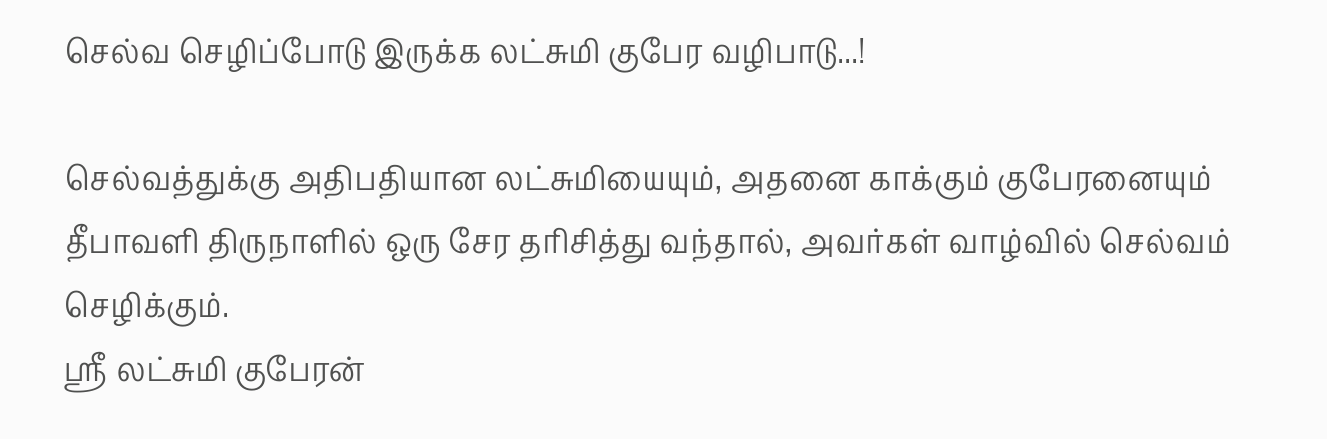செல்வ செழிப்போடு இருக்க லட்சுமி குபேர வழிபாடு...!

செல்வத்துக்கு அதிபதியான லட்சுமியையும், அதனை காக்கும் குபேரனையும் தீபாவளி திருநாளில் ஒரு சேர தரிசித்து வந்தால், அவர்கள் வாழ்வில் செல்வம்  செழிக்கும்.
ஸ்ரீ லட்சுமி குபேரன்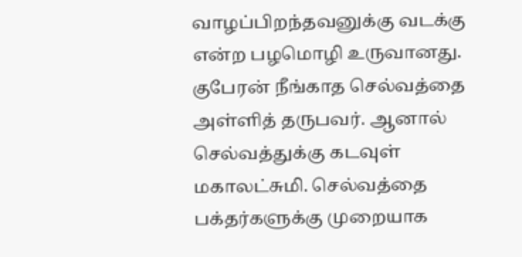வாழப்பிறந்தவனுக்கு வடக்கு என்ற பழமொழி உருவானது. குபேரன் நீங்காத செல்வத்தை அள்ளித் தருபவர். ஆனால் செல்வத்துக்கு கடவுள் மகாலட்சுமி. செல்வத்தை பக்தர்களுக்கு முறையாக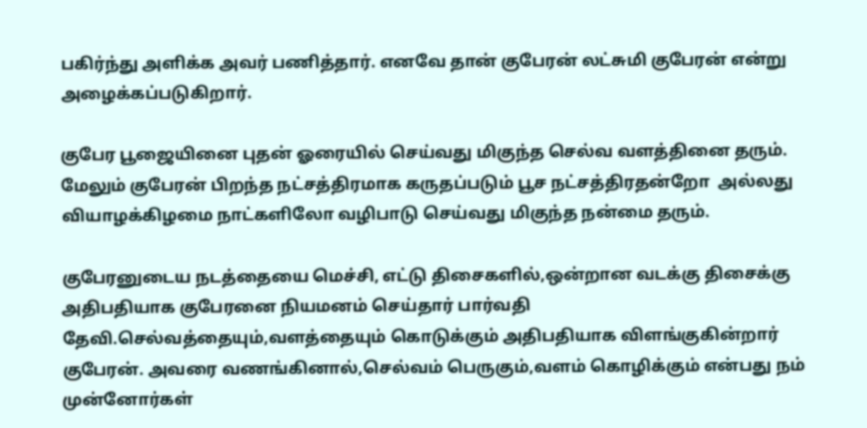பகிர்ந்து அளிக்க அவர் பணித்தார். எனவே தான் குபேரன் லட்சுமி குபேரன் என்று அழைக்கப்படுகிறார்.

குபேர பூஜையினை புதன் ஓரையில் செய்வது மிகுந்த செல்வ வளத்தினை தரும். மேலும் குபேரன் பிறந்த நட்சத்திரமாக கருதப்படும் பூச நட்சத்திரதன்றோ  அல்லது வியாழக்கிழமை நாட்களிலோ வழிபாடு செய்வது மிகுந்த நன்மை தரும்.

குபேரனுடைய நடத்தையை மெச்சி, எட்டு திசைகளில்,ஒன்றான வடக்கு திசைக்கு அதிபதியாக குபேரனை நியமனம் செய்தார் பார்வதி தேவி.செல்வத்தையும்,வளத்தையும் கொடுக்கும் அதிபதியாக விளங்குகின்றார் குபேரன். அவரை வணங்கினால்,செல்வம் பெருகும்,வளம் கொழிக்கும் என்பது நம்  முன்னோர்கள்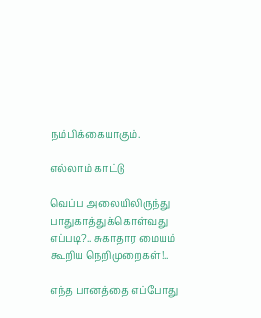நம்பிக்கையாகும்.

எல்லாம் காட்டு

வெப்ப அலையிலிருந்து பாதுகாத்துக்கொள்வது எப்படி?.. சுகாதார மையம் கூறிய நெறிமுறைகள்!..

எந்த பானத்தை எப்போது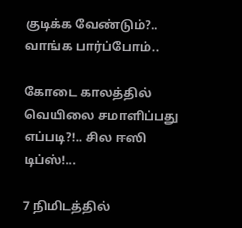குடிக்க வேண்டும்?.. வாங்க பார்ப்போம்..

கோடை காலத்தில் வெயிலை சமாளிப்பது எப்படி?!.. சில ஈஸி டிப்ஸ்!...

7 நிமிடத்தில்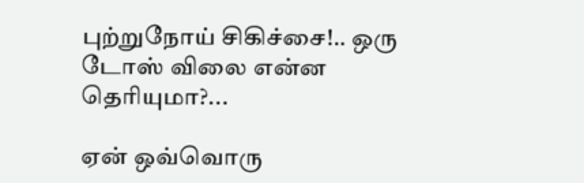புற்றுநோய் சிகிச்சை!.. ஒரு டோஸ் விலை என்ன தெரியுமா?...

ஏன் ஒவ்வொரு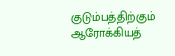குடும்பத்திற்கும் ஆரோக்கியத்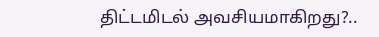திட்டமிடல் அவசியமாகிறது?..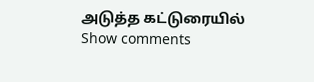அடுத்த கட்டுரையில்
Show comments